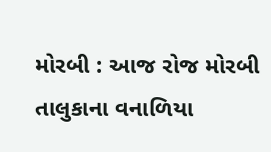મોરબી : આજ રોજ મોરબી તાલુકાના વનાળિયા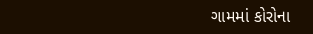ગામમાં કોરોના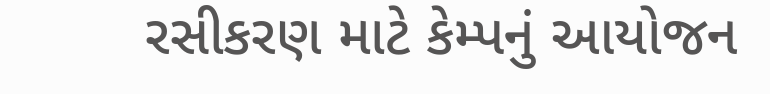રસીકરણ માટે કેમ્પનું આયોજન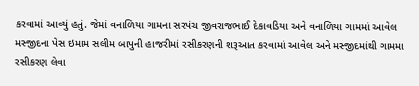કરવામાં આવ્યું હતું. જેમાં વનાળિયા ગામના સરપંચ જીવરાજભાઈ દેકાવડિયા અને વનાળિયા ગામમાં આવેલ મસ્જીદના પેસ ઇમામ સલીમ બાપુની હાજરીમાં રસીકરણની શરૂઆત કરવામાં આવેલ અને મસ્જીદમાંથી ગામમા રસીકરણ લેવા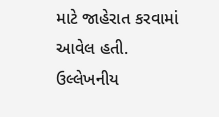માટે જાહેરાત કરવામાં આવેલ હતી. ઉલ્લેખનીય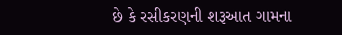છે કે રસીકરણની શરૂઆત ગામના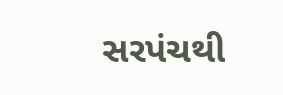સરપંચથી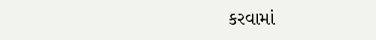કરવામાં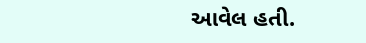આવેલ હતી.